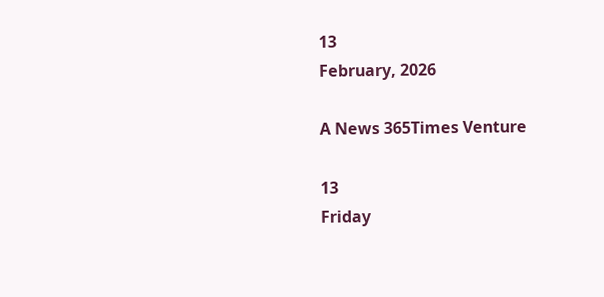13
February, 2026

A News 365Times Venture

13
Friday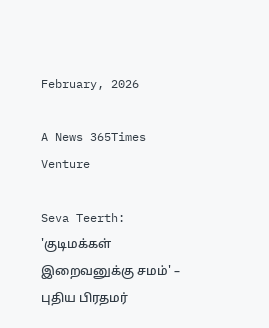February, 2026

A News 365Times Venture

Seva Teerth: 'குடிமக்கள் இறைவனுக்கு சமம்' – புதிய பிரதமர்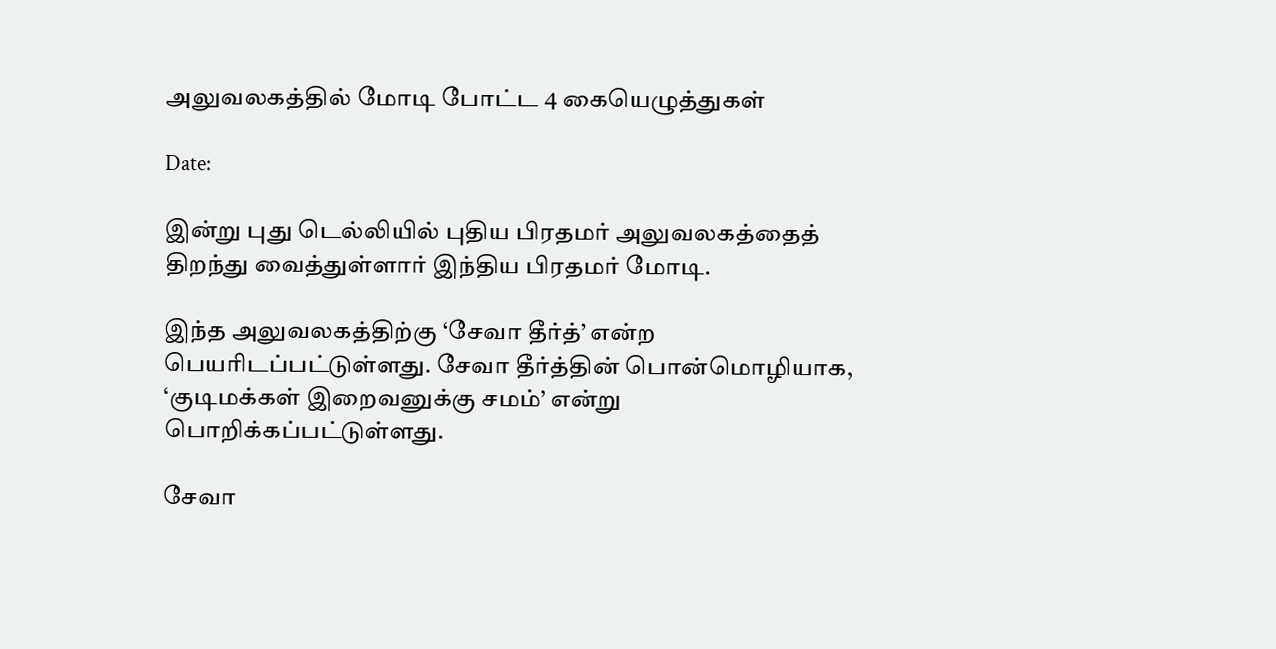அலுவலகத்தில் மோடி போட்ட 4 கையெழுத்துகள்

Date:

இன்று புது டெல்லியில் புதிய பிரதமர் அலுவலகத்தைத் திறந்து வைத்துள்ளார் இந்திய பிரதமர் மோடி.

இந்த அலுவலகத்திற்கு ‘சேவா தீர்த்’ என்ற பெயரிடப்பட்டுள்ளது. சேவா தீர்த்தின் பொன்மொழியாக, ‘குடிமக்கள் இறைவனுக்கு சமம்’ என்று பொறிக்கப்பட்டுள்ளது.

சேவா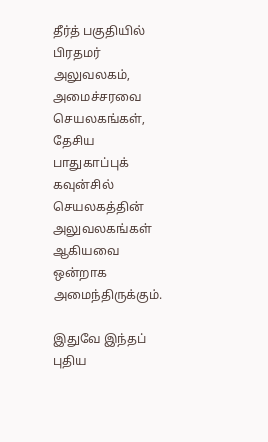தீர்த் பகுதியில் பிரதமர் அலுவலகம், அமைச்சரவை செயலகங்கள், தேசிய பாதுகாப்புக் கவுன்சில் செயலகத்தின் அலுவலகங்கள் ஆகியவை ஒன்றாக அமைந்திருக்கும்.

இதுவே இந்தப் புதிய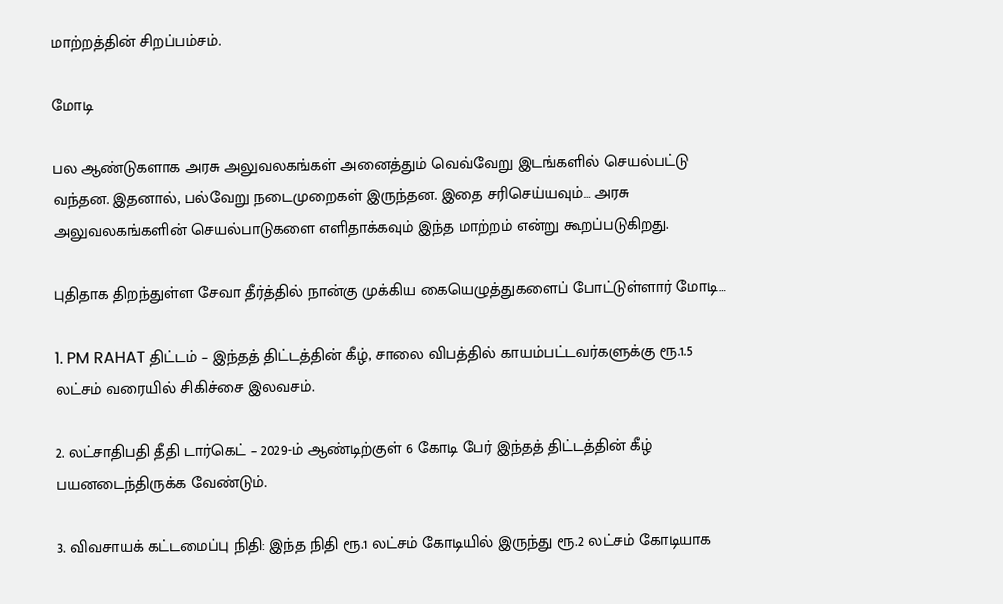மாற்றத்தின் சிறப்பம்சம்.

மோடி

பல ஆண்டுகளாக அரசு அலுவலகங்கள் அனைத்தும் வெவ்வேறு இடங்களில் செயல்பட்டு வந்தன. இதனால், பல்வேறு நடைமுறைகள் இருந்தன. இதை சரிசெய்யவும்… அரசு அலுவலகங்களின் செயல்பாடுகளை எளிதாக்கவும் இந்த மாற்றம் என்று கூறப்படுகிறது.

புதிதாக திறந்துள்ள சேவா தீர்த்தில் நான்கு முக்கிய கையெழுத்துகளைப் போட்டுள்ளார் மோடி…

1. PM RAHAT திட்டம் – இந்தத் திட்டத்தின் கீழ், சாலை விபத்தில் காயம்பட்டவர்களுக்கு ரூ.1.5 லட்சம் வரையில் சிகிச்சை இலவசம்.

2. லட்சாதிபதி தீதி டார்கெட் – 2029-ம் ஆண்டிற்குள் 6 கோடி பேர் இந்தத் திட்டத்தின் கீழ் பயனடைந்திருக்க வேண்டும்.

3. விவசாயக் கட்டமைப்பு நிதி: இந்த நிதி ரூ.1 லட்சம் கோடியில் இருந்து ரூ.2 லட்சம் கோடியாக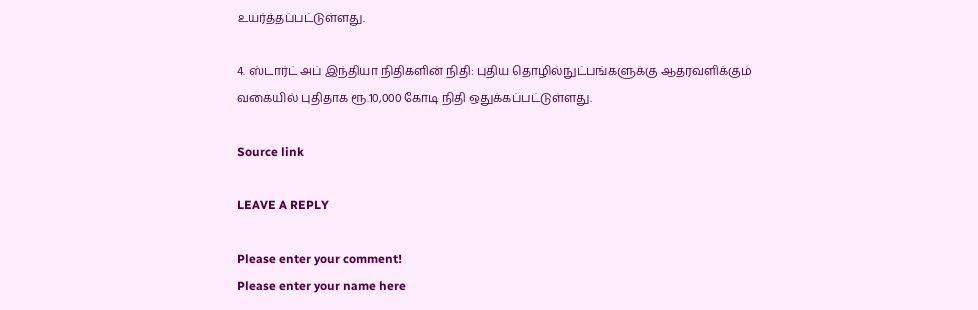உயர்த்தப்பட்டுள்ளது.

4. ஸ்டார்ட் அப் இந்தியா நிதிகளின் நிதி: புதிய தொழில்நுட்பங்களுக்கு ஆதரவளிக்கும் வகையில் புதிதாக ரூ.10,000 கோடி நிதி ஒதுக்கப்பட்டுள்ளது.

Source link

LEAVE A REPLY

Please enter your comment!
Please enter your name here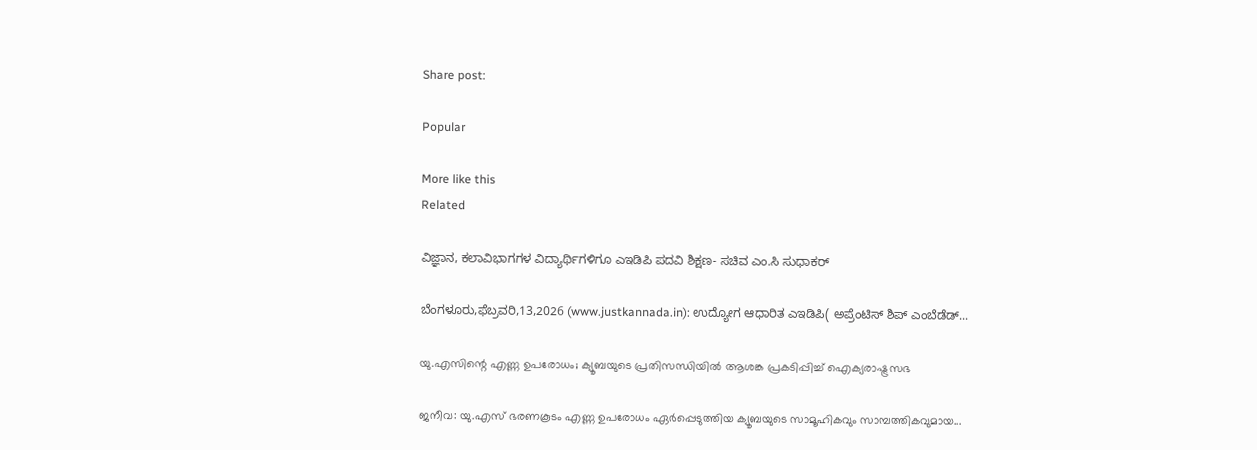Share post:

Popular

More like this
Related

ವಿಜ್ಞಾನ, ಕಲಾವಿಭಾಗಗಳ ವಿದ್ಯಾರ್ಥಿಗಳಿಗೂ ಎಇಡಿಪಿ ಪದವಿ ಶಿಕ್ಷಣ- ಸಚಿವ ಎಂ.ಸಿ ಸುಧಾಕರ್

ಬೆಂಗಳೂರು,ಫೆಬ್ರವರಿ,13,2026 (www.justkannada.in): ಉದ್ಯೋಗ ಆಧಾರಿತ ಎಇಡಿಪಿ( ಅಪ್ರೆಂಟಿಸ್ ಶಿಪ್ ಎಂಬೆಡೆಡ್...

യു.എസിന്റെ എണ്ണ ഉപരോധം; ക്യൂബയുടെ പ്രതിസന്ധിയില്‍ ആശങ്ക പ്രകടിപ്പിച്ച് ഐക്യരാഷ്ട്രസഭ

ജനീവ: യു.എസ് ഭരണകൂടം എണ്ണ ഉപരോധം ഏര്‍പ്പെടുത്തിയ ക്യൂബയുടെ സാമൂഹികവും സാമ്പത്തികവുമായ...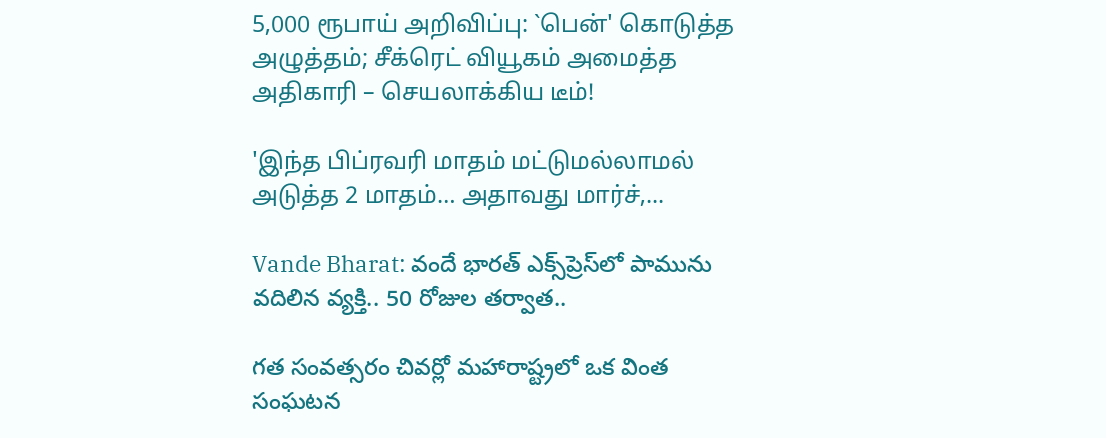5,000 ரூபாய் அறிவிப்பு: `பென்' கொடுத்த அழுத்தம்; சீக்ரெட் வியூகம் அமைத்த அதிகாரி – செயலாக்கிய டீம்!

'இந்த பிப்ரவரி மாதம் மட்டுமல்லாமல் அடுத்த 2 மாதம்… அதாவது மார்ச்,...

Vande Bharat: వందే భారత్ ఎక్స్‌ప్రెస్‌లో పామును వదిలిన వ్యక్తి.. 50 రోజుల తర్వాత..

గత సంవత్సరం చివర్లో మహారాష్ట్రలో ఒక వింత సంఘటన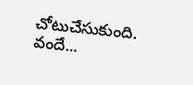చోటుచేసుకుంది. వందే...